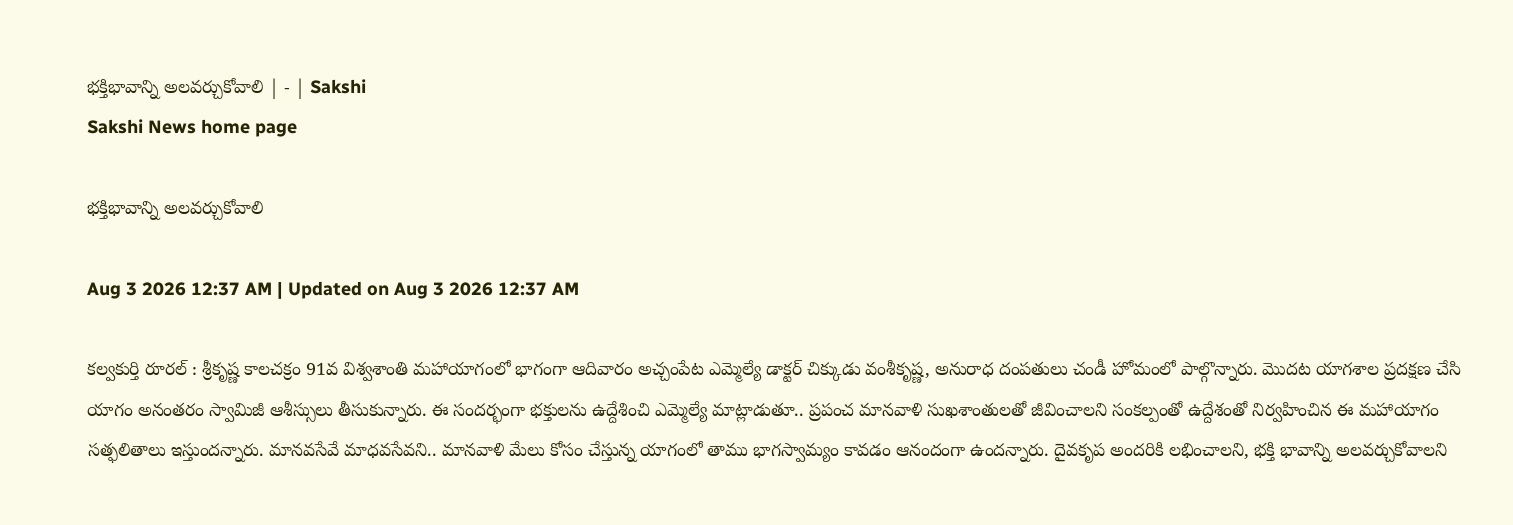భక్తిభావాన్ని అలవర్చుకోవాలి | - | Sakshi
Sakshi News home page

భక్తిభావాన్ని అలవర్చుకోవాలి

Aug 3 2026 12:37 AM | Updated on Aug 3 2026 12:37 AM

కల్వకుర్తి రూరల్‌ : శ్రీకృష్ణ కాలచక్రం 91వ విశ్వశాంతి మహాయాగంలో భాగంగా ఆదివారం అచ్చంపేట ఎమ్మెల్యే డాక్టర్‌ చిక్కుడు వంశీకృష్ణ, అనురాధ దంపతులు చండీ హోమంలో పాల్గొన్నారు. మొదట యాగశాల ప్రదక్షణ చేసి యాగం అనంతరం స్వామిజీ ఆశీస్సులు తీసుకున్నారు. ఈ సందర్భంగా భక్తులను ఉద్దేశించి ఎమ్మెల్యే మాట్లాడుతూ.. ప్రపంచ మానవాళి సుఖశాంతులతో జీవించాలని సంకల్పంతో ఉద్దేశంతో నిర్వహించిన ఈ మహాయాగం సత్ఫలితాలు ఇస్తుందన్నారు. మానవసేవే మాధవసేవని.. మానవాళి మేలు కోసం చేస్తున్న యాగంలో తాము భాగస్వామ్యం కావడం ఆనందంగా ఉందన్నారు. దైవకృప అందరికి లభించాలని, భక్తి భావాన్ని అలవర్చుకోవాలని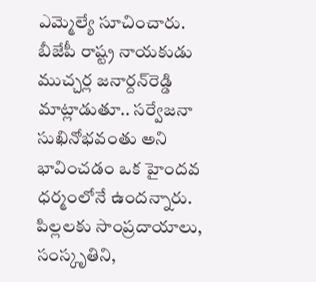ఎమ్మెల్యే సూచించారు. బీజేపీ రాష్ట్ర నాయకుడు ముచ్చర్ల జనార్దన్‌రెడ్డి మాట్లాడుతూ.. సర్వేజనా సుఖినోభవంతు అని భావించడం ఒక హైందవ ధర్మంలోనే ఉందన్నారు. పిల్లలకు సాంప్రదాయాలు, సంస్కృతిని,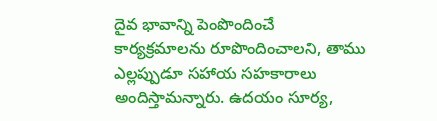దైవ భావాన్ని పెంపొందించే కార్యక్రమాలను రూపొందించాలని, తాము ఎల్లప్పుడూ సహాయ సహకారాలు అందిస్తామన్నారు. ఉదయం సూర్య,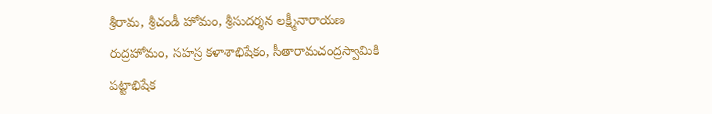శ్రీరామ, శ్రీచండీ హోమం, శ్రీసుదర్శన లక్ష్మీనారాయణ రుద్రహోమం, సహస్ర కళాశాభిషేకం, సీతారామచంద్రస్వామికి పట్టాభిషేక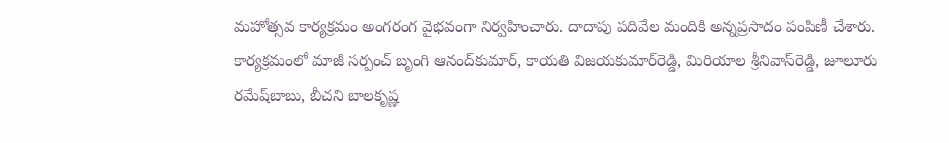మహోత్సవ కార్యక్రమం అంగరంగ వైభవంగా నిర్వహించారు. దాదాపు పదివేల మందికి అన్నప్రసాదం పంపిణీ చేశారు. కార్యక్రమంలో మాజీ సర్పంచ్‌ బృంగి ఆనంద్‌కుమార్‌, కాయతి విజయకుమార్‌రెడ్డి, మిరియాల శ్రీనివాస్‌రెడ్డి, జూలూరు రమేష్‌బాబు, బీచని బాలకృష్ణ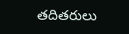తదితరులు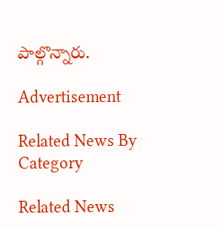పాల్గొన్నారు.

Advertisement

Related News By Category

Related News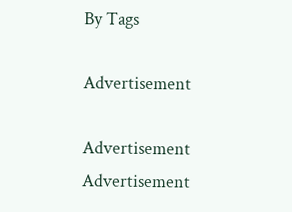By Tags

Advertisement

Advertisement
Advertisement